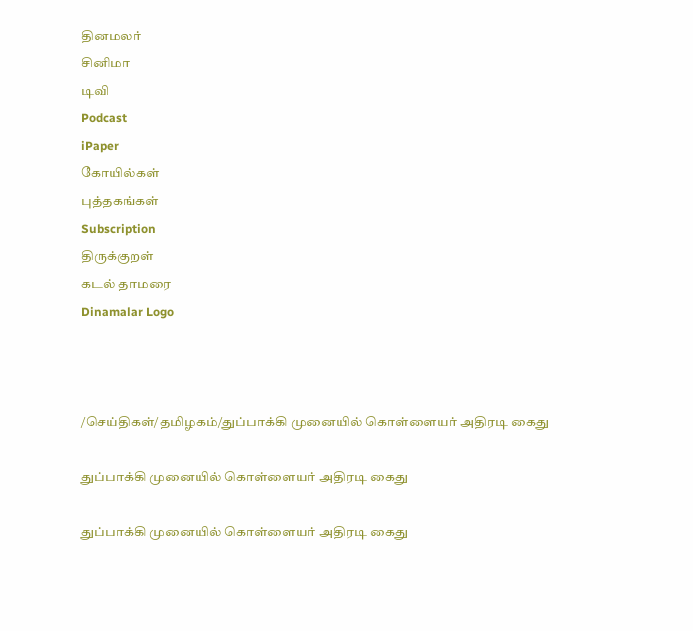தினமலர்
சினிமா
டிவி
Podcast
iPaper
கோயில்கள்
புத்தகங்கள்
Subscription
திருக்குறள்
கடல் தாமரை
Dinamalar Logo



/செய்திகள்/தமிழகம்/துப்பாக்கி முனையில் கொள்ளையர் அதிரடி கைது

துப்பாக்கி முனையில் கொள்ளையர் அதிரடி கைது

துப்பாக்கி முனையில் கொள்ளையர் அதிரடி கைது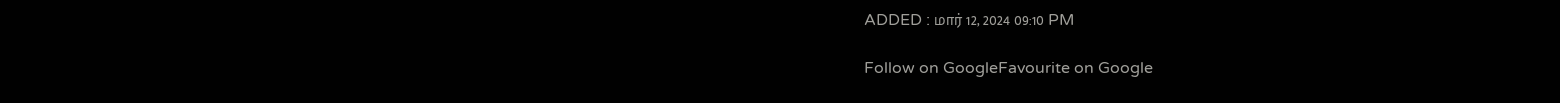ADDED : மார் 12, 2024 09:10 PM

Follow on GoogleFavourite on Google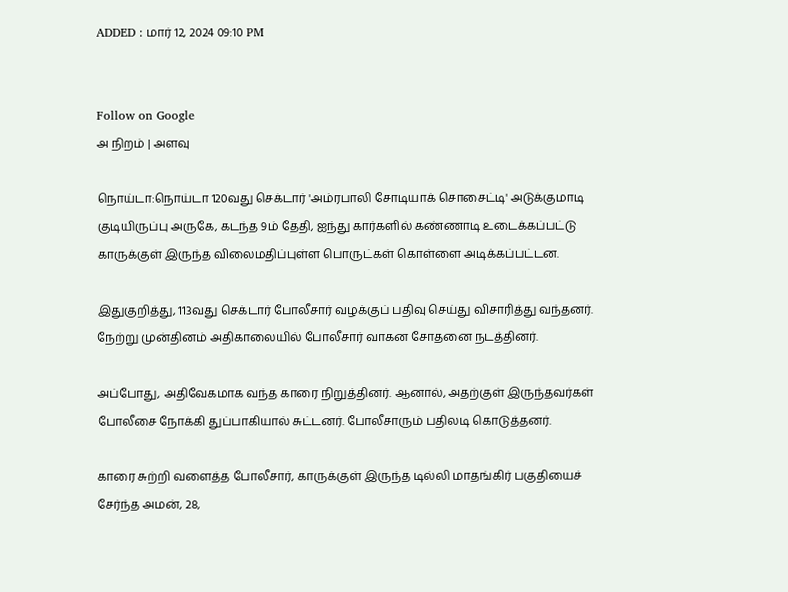ADDED : மார் 12, 2024 09:10 PM


Follow on Google
அ நிறம் | அளவு

நொய்டா:நொய்டா 120வது செக்டார் 'அம்ரபாலி சோடியாக் சொசைட்டி' அடுக்குமாடி குடியிருப்பு அருகே, கடந்த 9ம் தேதி, ஐந்து கார்களில் கண்ணாடி உடைக்கப்பட்டு காருக்குள் இருந்த விலைமதிப்புள்ள பொருட்கள் கொள்ளை அடிக்கப்பட்டன.

இதுகுறித்து, 113வது செக்டார் போலீசார் வழக்குப் பதிவு செய்து விசாரித்து வந்தனர். நேற்று முன்தினம் அதிகாலையில் போலீசார் வாகன சோதனை நடத்தினர்.

அப்போது, அதிவேகமாக வந்த காரை நிறுத்தினர். ஆனால், அதற்குள் இருந்தவர்கள் போலீசை நோக்கி துப்பாகியால் சுட்டனர். போலீசாரும் பதிலடி கொடுத்தனர்.

காரை சுற்றி வளைத்த போலீசார், காருக்குள் இருந்த டில்லி மாதங்கிர் பகுதியைச் சேர்ந்த அமன், 28,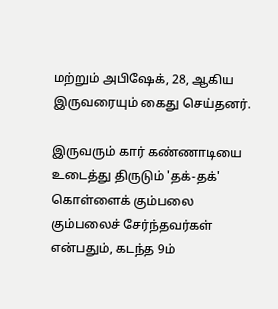மற்றும் அபிஷேக், 28, ஆகிய இருவரையும் கைது செய்தனர்.

இருவரும் கார் கண்ணாடியை உடைத்து திருடும் 'தக்-தக்' கொள்ளைக் கும்பலை கும்பலைச் சேர்ந்தவர்கள் என்பதும், கடந்த 9ம்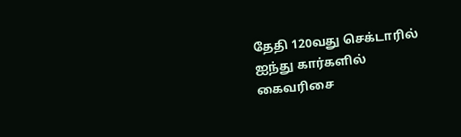தேதி 120வது செக்டாரில் ஐந்து கார்களில் கைவரிசை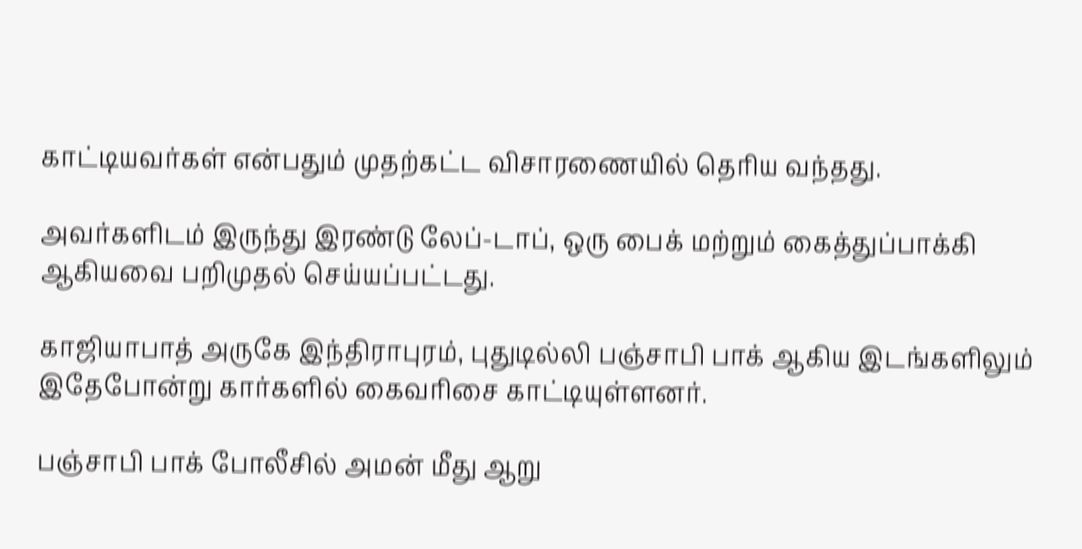காட்டியவர்கள் என்பதும் முதற்கட்ட விசாரணையில் தெரிய வந்தது.

அவர்களிடம் இருந்து இரண்டு லேப்-டாப், ஒரு பைக் மற்றும் கைத்துப்பாக்கி ஆகியவை பறிமுதல் செய்யப்பட்டது.

காஜியாபாத் அருகே இந்திராபுரம், புதுடில்லி பஞ்சாபி பாக் ஆகிய இடங்களிலும் இதேபோன்று கார்களில் கைவரிசை காட்டியுள்ளனர்.

பஞ்சாபி பாக் போலீசில் அமன் மீது ஆறு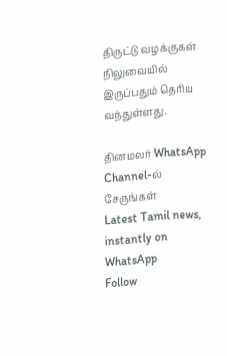திருட்டு வழக்குகள் நிலுவையில் இருப்பதும் தெரிய வந்துள்ளது.

தினமலர் WhatsApp Channel-ல் சேருங்கள்
Latest Tamil news, instantly on WhatsApp
Follow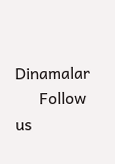Dinamalar
      Follow us